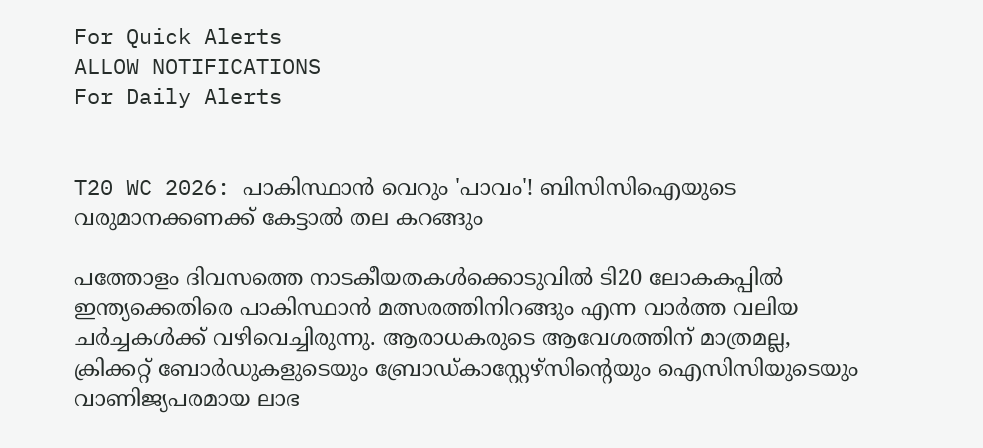For Quick Alerts
ALLOW NOTIFICATIONS
For Daily Alerts


T20 WC 2026: പാകിസ്ഥാന്‍ വെറും 'പാവം'! ബിസിസിഐയുടെ വരുമാനക്കണക്ക് കേട്ടാല്‍ തല കറങ്ങും

പത്തോളം ദിവസത്തെ നാടകീയതകൾക്കൊടുവിൽ ടി20 ലോകകപ്പിൽ ഇന്ത്യക്കെതിരെ പാകിസ്ഥാൻ മത്സരത്തിനിറങ്ങും എന്ന വാർത്ത വലിയ ചർച്ചകൾക്ക് വഴിവെച്ചിരുന്നു. ആരാധകരുടെ ആവേശത്തിന് മാത്രമല്ല, ക്രിക്കറ്റ് ബോർഡുകളുടെയും ബ്രോഡ്കാസ്റ്റേഴ്സിന്റെയും ഐസിസിയുടെയും വാണിജ്യപരമായ ലാഭ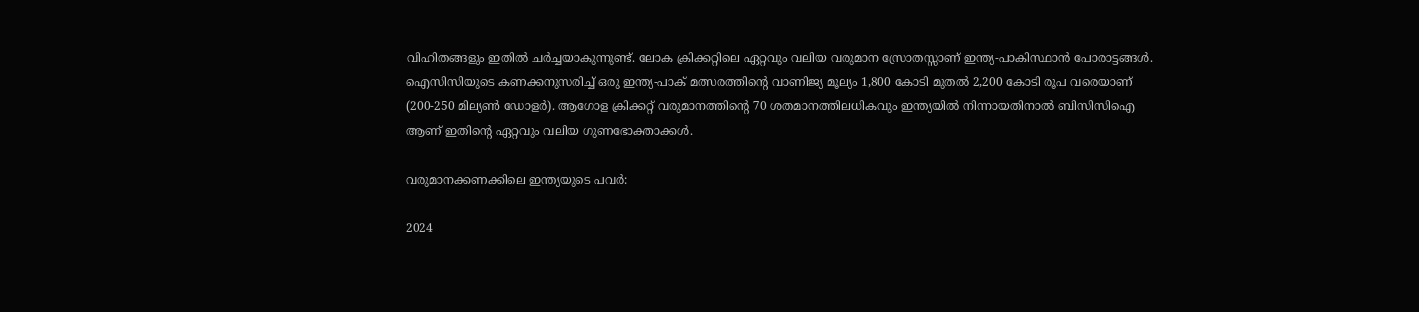വിഹിതങ്ങളും ഇതിൽ ചർച്ചയാകുന്നുണ്ട്. ലോക ക്രിക്കറ്റിലെ ഏറ്റവും വലിയ വരുമാന സ്രോതസ്സാണ് ഇന്ത്യ-പാകിസ്ഥാൻ പോരാട്ടങ്ങൾ. ഐസിസിയുടെ കണക്കനുസരിച്ച് ഒരു ഇന്ത്യ-പാക് മത്സരത്തിന്റെ വാണിജ്യ മൂല്യം 1,800 കോടി മുതൽ 2,200 കോടി രൂപ വരെയാണ് (200-250 മില്യൺ ഡോളർ). ആഗോള ക്രിക്കറ്റ് വരുമാനത്തിന്റെ 70 ശതമാനത്തിലധികവും ഇന്ത്യയിൽ നിന്നായതിനാൽ ബിസിസിഐ ആണ് ഇതിന്റെ ഏറ്റവും വലിയ ഗുണഭോക്താക്കൾ.

വരുമാനക്കണക്കിലെ ഇന്ത്യയുടെ പവർ:

2024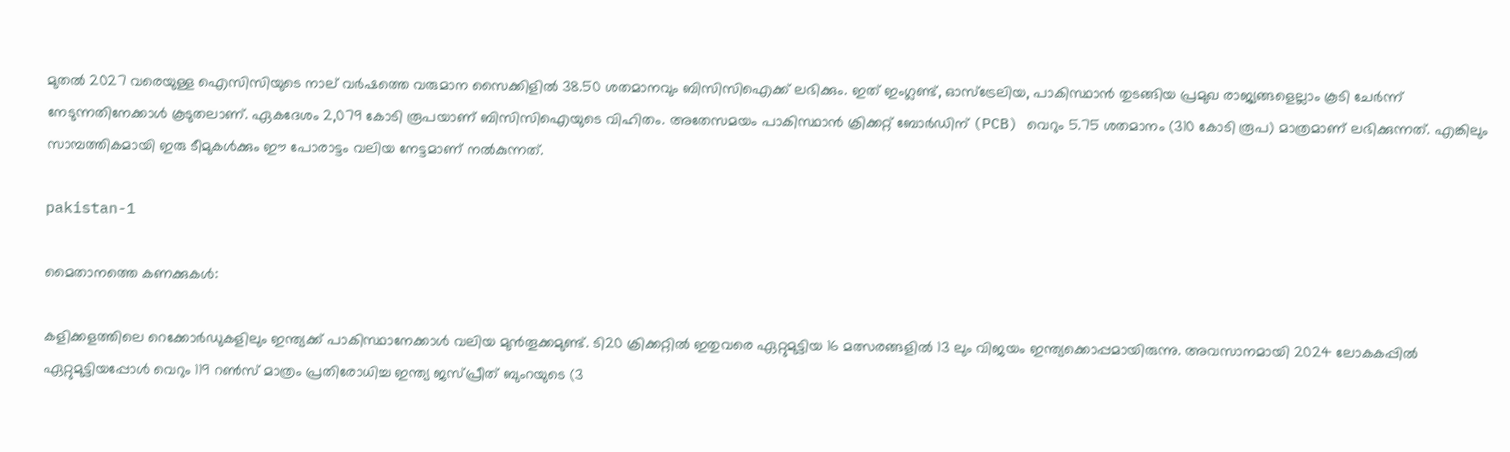മുതൽ 2027 വരെയുള്ള ഐസിസിയുടെ നാല് വർഷത്തെ വരുമാന സൈക്കിളിൽ 38.50 ശതമാനവും ബിസിസിഐക്ക് ലഭിക്കും. ഇത് ഇംഗ്ലണ്ട്, ഓസ്‌ട്രേലിയ, പാകിസ്ഥാൻ തുടങ്ങിയ പ്രമുഖ രാജ്യങ്ങളെല്ലാം കൂടി ചേർന്ന് നേടുന്നതിനേക്കാൾ കൂടുതലാണ്. ഏകദേശം 2,079 കോടി രൂപയാണ് ബിസിസിഐയുടെ വിഹിതം. അതേസമയം പാകിസ്ഥാൻ ക്രിക്കറ്റ് ബോർഡിന് (PCB) വെറും 5.75 ശതമാനം (310 കോടി രൂപ) മാത്രമാണ് ലഭിക്കുന്നത്. എങ്കിലും സാമ്പത്തികമായി ഇരു ടീമുകൾക്കും ഈ പോരാട്ടം വലിയ നേട്ടമാണ് നൽകുന്നത്.

pakistan-1

മൈതാനത്തെ കണക്കുകൾ:

കളിക്കളത്തിലെ റെക്കോർഡുകളിലും ഇന്ത്യക്ക് പാകിസ്ഥാനേക്കാൾ വലിയ മുൻതൂക്കമുണ്ട്. ടി20 ക്രിക്കറ്റിൽ ഇതുവരെ ഏറ്റുമുട്ടിയ 16 മത്സരങ്ങളിൽ 13 ലും വിജയം ഇന്ത്യക്കൊപ്പമായിരുന്നു. അവസാനമായി 2024 ലോകകപ്പിൽ ഏറ്റുമുട്ടിയപ്പോൾ വെറും 119 റൺസ് മാത്രം പ്രതിരോധിച്ച ഇന്ത്യ ജസ്പ്രീത് ബുംറയുടെ (3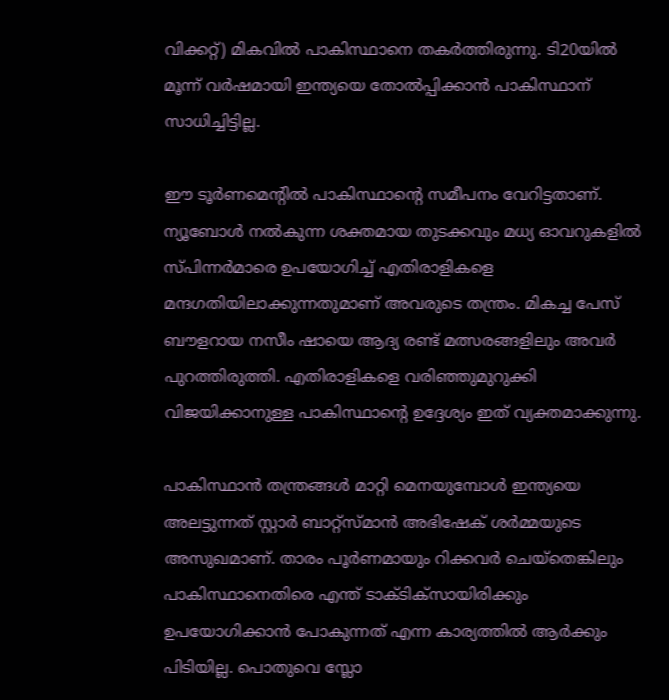വിക്കറ്റ്) മികവിൽ പാകിസ്ഥാനെ തകർത്തിരുന്നു. ടി20യിൽ മൂന്ന് വർഷമായി ഇന്ത്യയെ തോൽപ്പിക്കാൻ പാകിസ്ഥാന് സാധിച്ചിട്ടില്ല.

ഈ ടൂർണമെന്റിൽ പാകിസ്ഥാന്റെ സമീപനം വേറിട്ടതാണ്. ന്യൂബോൾ നൽകുന്ന ശക്തമായ തുടക്കവും മധ്യ ഓവറുകളിൽ സ്‌പിന്നർമാരെ ഉപയോഗിച്ച് എതിരാളികളെ മന്ദഗതിയിലാക്കുന്നതുമാണ് അവരുടെ തന്ത്രം. മികച്ച പേസ് ബൗളറായ നസീം ഷായെ ആദ്യ രണ്ട് മത്സരങ്ങളിലും അവർ പുറത്തിരുത്തി. എതിരാളികളെ വരിഞ്ഞുമുറുക്കി വിജയിക്കാനുള്ള പാകിസ്ഥാന്റെ ഉദ്ദേശ്യം ഇത് വ്യക്തമാക്കുന്നു.

പാകിസ്ഥാൻ തന്ത്രങ്ങൾ മാറ്റി മെനയുമ്പോൾ ഇന്ത്യയെ അലട്ടുന്നത് സ്റ്റാർ ബാറ്റ്സ്മാൻ അഭിഷേക് ശർമ്മയുടെ അസുഖമാണ്. താരം പൂർണമായും റിക്കവർ ചെയ്തെങ്കിലും പാകിസ്ഥാനെതിരെ എന്ത് ടാക്ടിക്സായിരിക്കും ഉപയോഗിക്കാൻ പോകുന്നത് എന്ന കാര്യത്തിൽ ആർക്കും പിടിയില്ല. പൊതുവെ സ്ലോ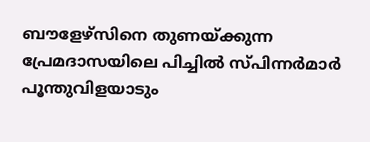ബൗളേഴ്സിനെ തുണയ്ക്കുന്ന പ്രേമദാസയിലെ പിച്ചിൽ സ്പിന്നർമാർ പൂന്തുവിളയാടും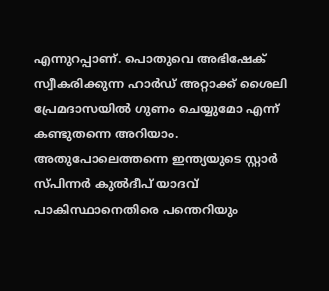എന്നുറപ്പാണ്. പൊതുവെ അഭിഷേക് സ്വീകരിക്കുന്ന ഹാർഡ് അറ്റാക്ക് ശൈലി പ്രേമദാസയിൽ ഗുണം ചെയ്യുമോ എന്ന് കണ്ടുതന്നെ അറിയാം. അതുപോലെത്തന്നെ ഇന്ത്യയുടെ സ്റ്റാർ സ്പിന്നർ കുൽദീപ് യാദവ് പാകിസ്ഥാനെതിരെ പന്തെറിയും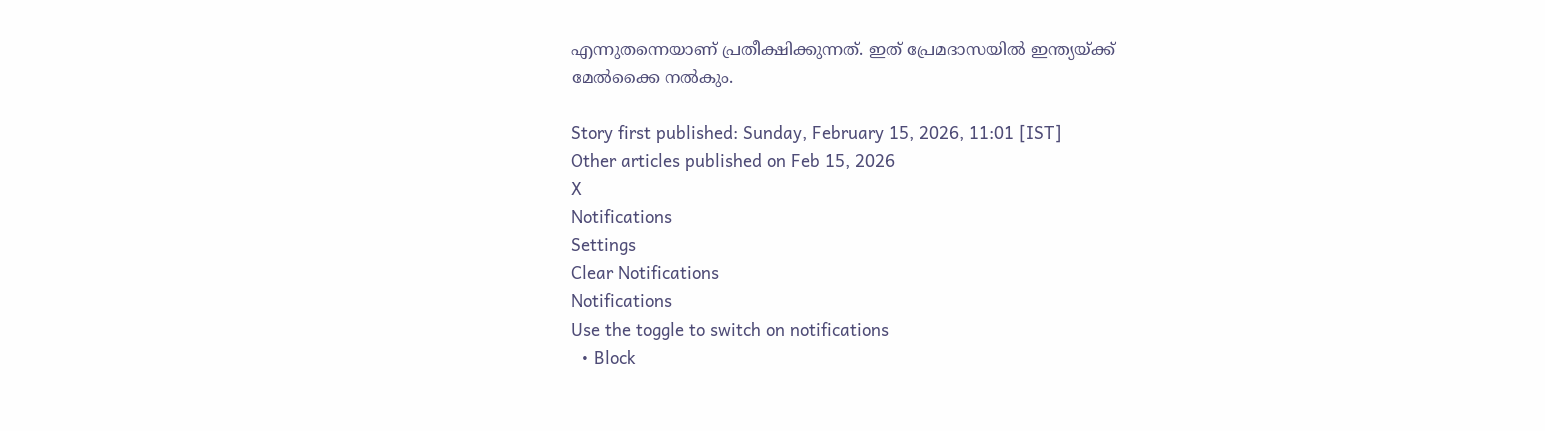എന്നുതന്നെയാണ് പ്രതീക്ഷിക്കുന്നത്. ഇത് പ്രേമദാസയിൽ ഇന്ത്യയ്ക്ക് മേൽക്കൈ നൽകും.

Story first published: Sunday, February 15, 2026, 11:01 [IST]
Other articles published on Feb 15, 2026
X
Notifications
Settings
Clear Notifications
Notifications
Use the toggle to switch on notifications
  • Block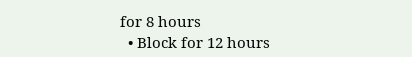for 8 hours
  • Block for 12 hours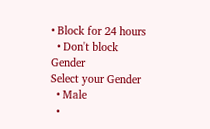• Block for 24 hours
  • Don't block
Gender
Select your Gender
  • Male
  •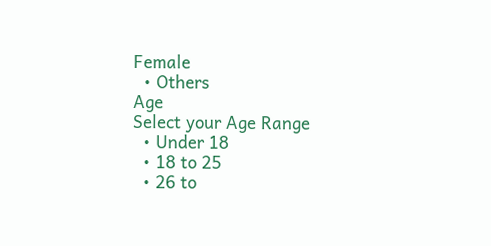Female
  • Others
Age
Select your Age Range
  • Under 18
  • 18 to 25
  • 26 to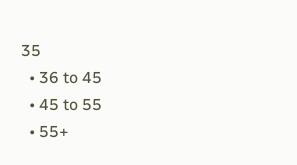35
  • 36 to 45
  • 45 to 55
  • 55+